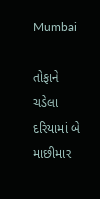Mumbai

તોફાને ચડેલા દરિયામાં બે માછીમાર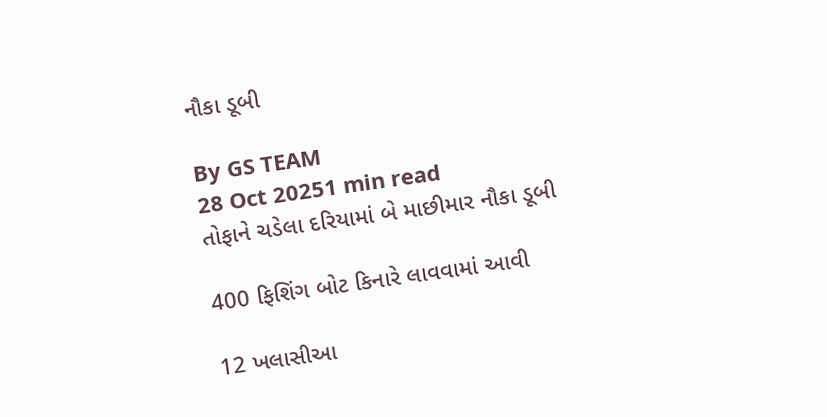નૌકા ડૂબી

By GS TEAM
28 Oct 20251 min read
તોફાને ચડેલા દરિયામાં બે માછીમાર નૌકા ડૂબી

400 ફિશિંગ બોટ કિનારે લાવવામાં આવી

12 ખલાસીઆ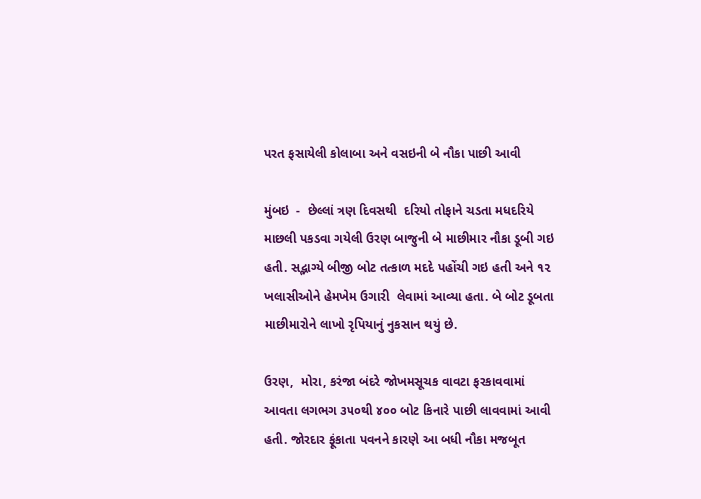પરત ફસાયેલી કોલાબા અને વસઇની બે નૌકા પાછી આવી

મુંબઇ  -  છેલ્લાં ત્રણ દિવસથી  દરિયો તોફાને ચડતા મધદરિયે માછલી પકડવા ગયેલી ઉરણ બાજુની બે માછીમાર નૌકા ડૂબી ગઇ હતી. સદ્ભાગ્યે બીજી બોટ તત્કાળ મદદે પહોંચી ગઇ હતી અને ૧૨ ખલાસીઓને હેમખેમ ઉગારી  લેવામાં આવ્યા હતા. બે બોટ ડૂબતા માછીમારોને લાખો રૃપિયાનું નુકસાન થયું છે.

ઉરણ,  મોરા, કરંજા બંદરે જોખમસૂચક વાવટા ફરકાવવામાં આવતા લગભગ ૩૫૦થી ૪૦૦ બોટ કિનારે પાછી લાવવામાં આવી હતી. જોરદાર ફૂંકાતા પવનને કારણે આ બધી નૌકા મજબૂત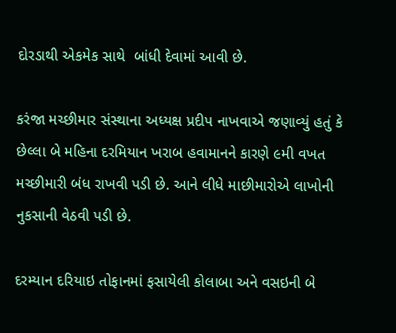દોરડાથી એકમેક સાથે  બાંધી દેવામાં આવી છે.

કરંજા મચ્છીમાર સંસ્થાના અધ્યક્ષ પ્રદીપ નાખવાએ જણાવ્યું હતું કે છેલ્લા બે મહિના દરમિયાન ખરાબ હવામાનને કારણે ૯મી વખત મચ્છીમારી બંધ રાખવી પડી છે. આને લીધે માછીમારોએ લાખોની નુકસાની વેઠવી પડી છે.

દરમ્યાન દરિયાઇ તોફાનમાં ફસાયેલી કોલાબા અને વસઇની બે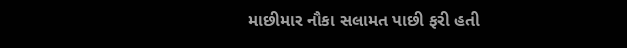માછીમાર નૌકા સલામત પાછી ફરી હતી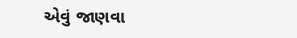એવું જાણવા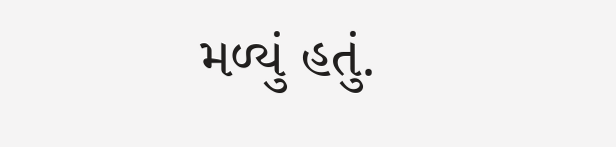મળ્યું હતું.